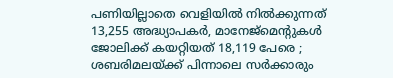പണിയില്ലാതെ വെളിയില്‍ നില്‍ക്കുന്നത് 13,255 അദ്ധ്യാപകര്‍, മാനേജ്മെന്റുകള്‍ ജോലിക്ക് കയറ്റിയത് 18,119 പേരെ ; ശബരിമലയ്ക്ക് പിന്നാലെ സര്‍ക്കാരും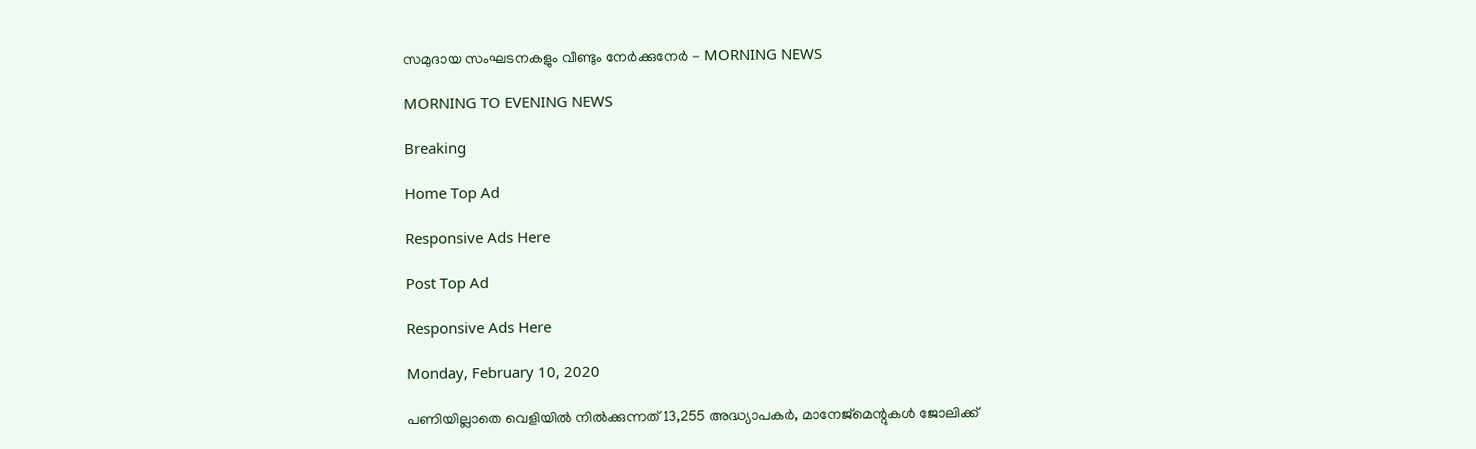സമുദായ സംഘടനകളും വീണ്ടും നേര്‍ക്കുനേര്‍ - MORNING NEWS

MORNING TO EVENING NEWS

Breaking

Home Top Ad

Responsive Ads Here

Post Top Ad

Responsive Ads Here

Monday, February 10, 2020

പണിയില്ലാതെ വെളിയില്‍ നില്‍ക്കുന്നത് 13,255 അദ്ധ്യാപകര്‍, മാനേജ്മെന്റുകള്‍ ജോലിക്ക്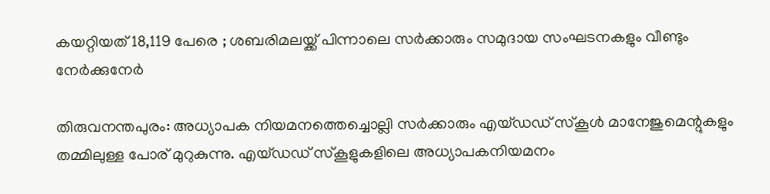കയറ്റിയത് 18,119 പേരെ ; ശബരിമലയ്ക്ക് പിന്നാലെ സര്‍ക്കാരും സമുദായ സംഘടനകളും വീണ്ടും നേര്‍ക്കുനേര്‍

തിരുവനന്തപുരം: അധ്യാപക നിയമനത്തെച്ചൊല്ലി സര്‍ക്കാരും എയ്ഡഡ് സ്‌കൂള്‍ മാനേജുമെന്റുകളും തമ്മിലുള്ള പോര് മുറുകുന്നു. എയ്ഡഡ് സ്‌കൂളുകളിലെ അധ്യാപകനിയമനം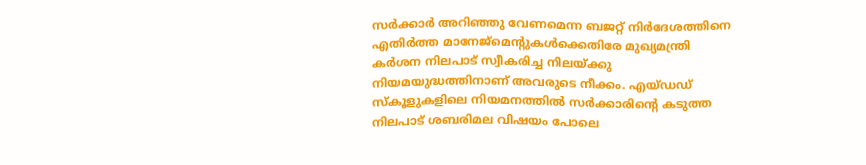സര്‍ക്കാര്‍ അറിഞ്ഞു വേണമെന്ന ബജറ്റ് നിര്‍ദേശത്തിനെ എതിര്‍ത്ത മാനേജ്‌മെന്റുകള്‍ക്കെതിരേ മുഖ്യമന്ത്രി കര്‍ശന നിലപാട് സ്വീകരിച്ച നിലയ്ക്കു നിയമയുദ്ധത്തിനാണ് അവരുടെ നീക്കം. എയ്ഡഡ് സ്‌കൂളുകളിലെ നിയമനത്തില്‍ സര്‍ക്കാരിന്റെ കടുത്ത നിലപാട് ശബരിമല വിഷയം പോലെ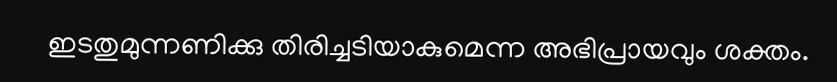ഇടതുമുന്നണിക്കു തിരിച്ചടിയാകുമെന്ന അഭിപ്രായവും ശക്തം.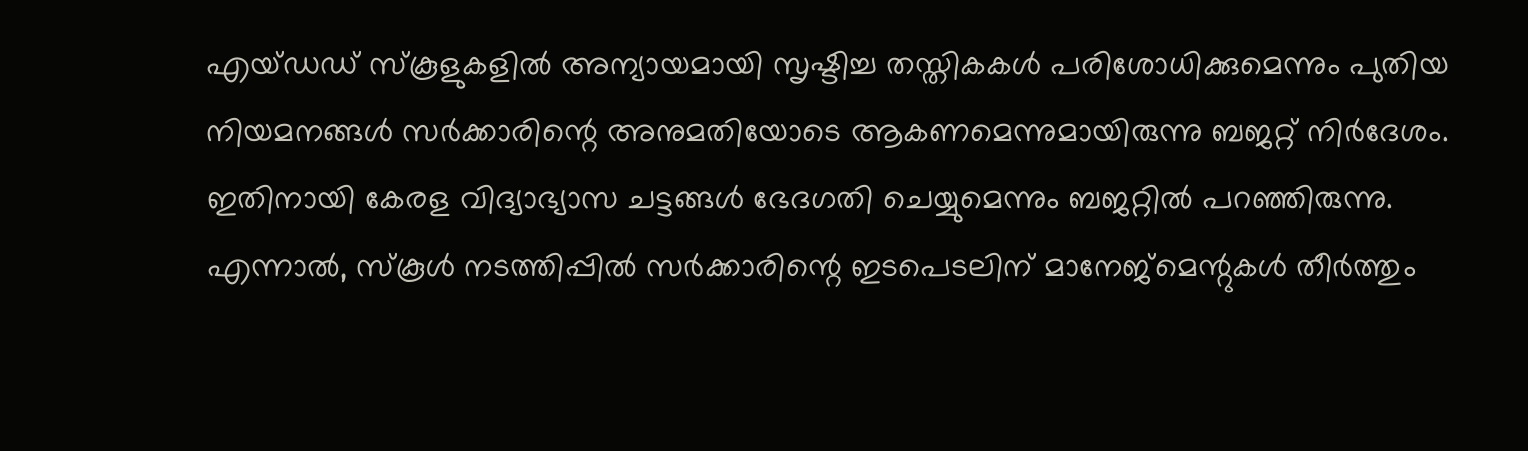എയ്ഡഡ് സ്‌കൂളുകളില്‍ അന്യായമായി സൃഷ്ടിച്ച തസ്തികകള്‍ പരിശോധിക്കുമെന്നും പുതിയ നിയമനങ്ങള്‍ സര്‍ക്കാരിന്റെ അനുമതിയോടെ ആകണമെന്നുമായിരുന്നു ബജറ്റ് നിര്‍ദേശം. ഇതിനായി കേരള വിദ്യാഭ്യാസ ചട്ടങ്ങള്‍ ഭേദഗതി ചെയ്യുമെന്നും ബജറ്റില്‍ പറഞ്ഞിരുന്നു. എന്നാല്‍, സ്‌കൂള്‍ നടത്തിപ്പില്‍ സര്‍ക്കാരിന്റെ ഇടപെടലിന് മാനേജ്‌മെന്റുകള്‍ തീര്‍ത്തും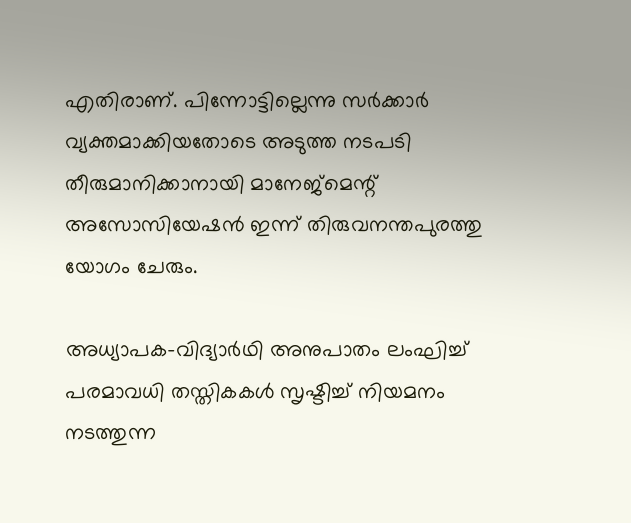എതിരാണ്. പിന്നോട്ടില്ലെന്നു സര്‍ക്കാര്‍ വ്യക്തമാക്കിയതോടെ അടുത്ത നടപടി തീരുമാനിക്കാനായി മാനേജ്‌മെന്റ് അസോസിയേഷന്‍ ഇന്ന് തിരുവനന്തപുരത്തു യോഗം ചേരും.

അധ്യാപക-വിദ്യാര്‍ഥി അനുപാതം ലംഘിച്ച് പരമാവധി തസ്തികകള്‍ സൃഷ്ടിച്ച് നിയമനം നടത്തുന്ന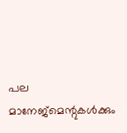പല മാനേജ്‌മെന്റുകള്‍ക്കും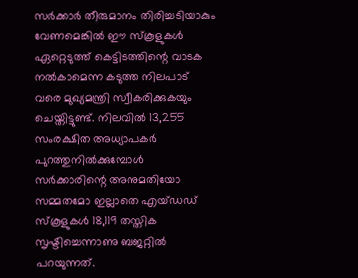സര്‍ക്കാര്‍ തീരുമാനം തിരിച്ചടിയാകും വേണമെങ്കില്‍ ഈ സ്‌കൂളുകള്‍ ഏറ്റെടുത്ത് കെട്ടിടത്തിന്റെ വാടക നല്‍കാമെന്ന കടുത്ത നിലപാട് വരെ മുഖ്യമന്ത്രി സ്വീകരിക്കുകയും ചെയ്തിട്ടുണ്ട്. നിലവില്‍ 13,255 സംരക്ഷിത അധ്യാപകര്‍ പുറത്തുനില്‍ക്കുമ്പോള്‍ സര്‍ക്കാരിന്റെ അനുമതിയോ സമ്മതമോ ഇല്ലാതെ എയ്ഡഡ് സ്‌കൂളുകള്‍ 18,119 തസ്തിക സൃഷ്ടിച്ചെന്നാണു ബജറ്റില്‍ പറയുന്നത്.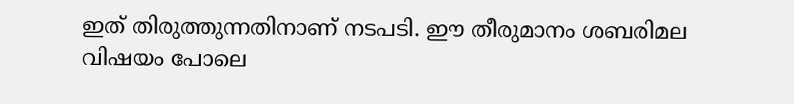ഇത് തിരുത്തുന്നതിനാണ് നടപടി. ഈ തീരുമാനം ശബരിമല വിഷയം പോലെ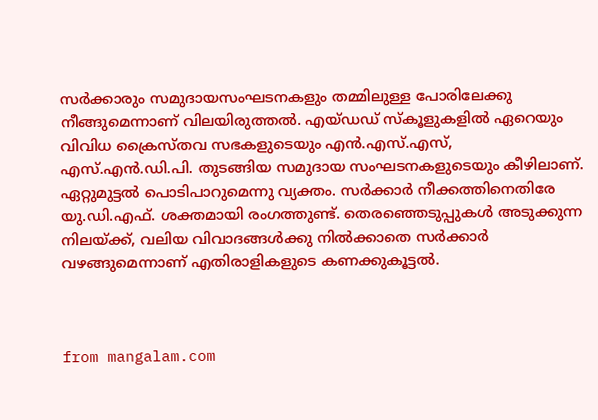സര്‍ക്കാരും സമുദായസംഘടനകളും തമ്മിലുള്ള പോരിലേക്കു നീങ്ങുമെന്നാണ് വിലയിരുത്തല്‍. എയ്ഡഡ് സ്‌കൂളുകളില്‍ ഏറെയും വിവിധ ക്രൈസ്തവ സഭകളുടെയും എന്‍.എസ്.എസ്, എസ്.എന്‍.ഡി.പി. തുടങ്ങിയ സമുദായ സംഘടനകളുടെയും കീഴിലാണ്. ഏറ്റുമുട്ടല്‍ പൊടിപാറുമെന്നു വ്യക്തം. സര്‍ക്കാര്‍ നീക്കത്തിനെതിരേ യു.ഡി.എഫ്. ശക്തമായി രംഗത്തുണ്ട്. തെരഞ്ഞെടുപ്പുകള്‍ അടുക്കുന്ന നിലയ്ക്ക്, വലിയ വിവാദങ്ങള്‍ക്കു നില്‍ക്കാതെ സര്‍ക്കാര്‍ വഴങ്ങുമെന്നാണ് എതിരാളികളുടെ കണക്കുകൂട്ടല്‍.



from mangalam.com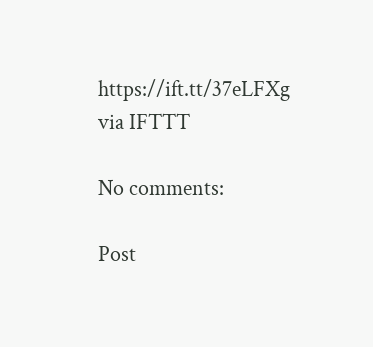https://ift.tt/37eLFXg
via IFTTT

No comments:

Post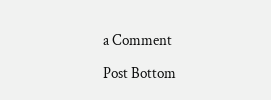a Comment

Post Bottom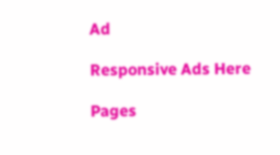Ad

Responsive Ads Here

Pages